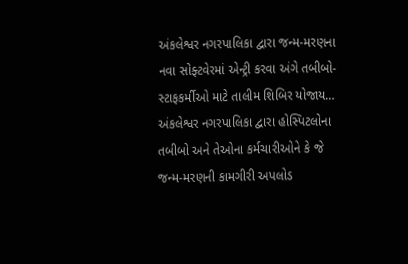અંકલેશ્વર નગરપાલિકા દ્વારા જન્મ-મરણના નવા સોફ્ટવેરમાં એન્ટ્રી કરવા અંગે તબીબો-સ્ટાફકર્મીઓ માટે તાલીમ શિબિર યોજાય…
અંકલેશ્વર નગરપાલિકા દ્વારા હોસ્પિટલોના તબીબો અને તેઓના કર્મચારીઓને કે જે જન્મ-મરણની કામગીરી અપલોડ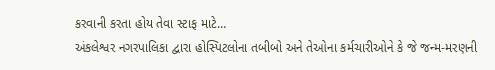કરવાની કરતા હોય તેવા સ્ટાફ માટે…
અંકલેશ્વર નગરપાલિકા દ્વારા હોસ્પિટલોના તબીબો અને તેઓના કર્મચારીઓને કે જે જન્મ-મરણની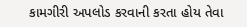કામગીરી અપલોડ કરવાની કરતા હોય તેવા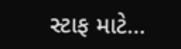સ્ટાફ માટે…